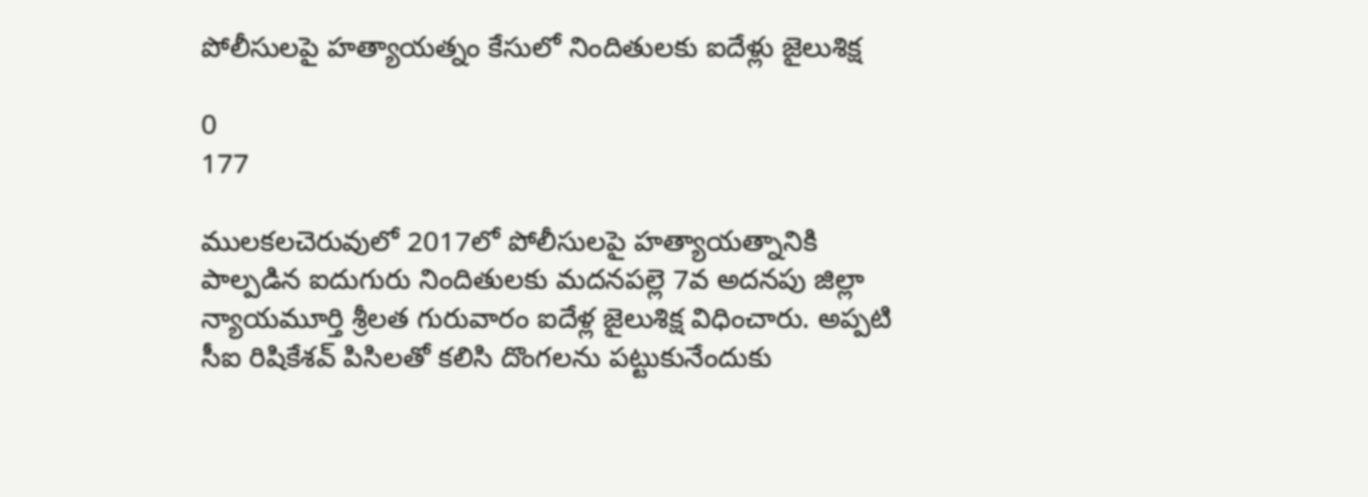పోలీసులపై హత్యాయత్నం కేసులో నిందితులకు ఐదేళ్లు జైలుశిక్ష

0
177

ములకలచెరువులో 2017లో పోలీసులపై హత్యాయత్నానికి పాల్పడిన ఐదుగురు నిందితులకు మదనపల్లె 7వ అదనపు జిల్లా న్యాయమూర్తి శ్రీలత గురువారం ఐదేళ్ల జైలుశిక్ష విధించారు. అప్పటి సీఐ రిషికేశవ్ పిసిలతో కలిసి దొంగలను పట్టుకునేందుకు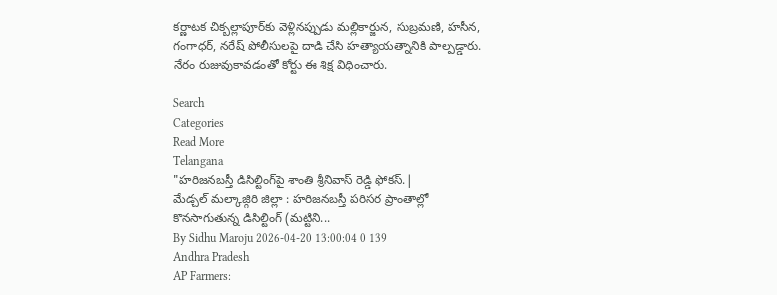కర్ణాటక చిక్బల్లాపూర్‌కు వెళ్లినప్పుడు మల్లికార్జున, సుబ్రమణి, హసీన, గంగాధర్, నరేష్ పోలీసులపై దాడి చేసి హత్యాయత్నానికి పాల్పడ్డారు. నేరం రుజువుకావడంతో కోర్టు ఈ శిక్ష విధించారు.

Search
Categories
Read More
Telangana
"హరిజనబస్తీ డిసిల్టింగ్‌పై శాంతి శ్రీనివాస్ రెడ్డి ఫోకస్.|
మేడ్చల్ మల్కాజ్గిరి జిల్లా : హరిజనబస్తీ పరిసర ప్రాంతాల్లో కొనసాగుతున్న డిసిల్టింగ్ (మట్టిని...
By Sidhu Maroju 2026-04-20 13:00:04 0 139
Andhra Pradesh
AP Farmers: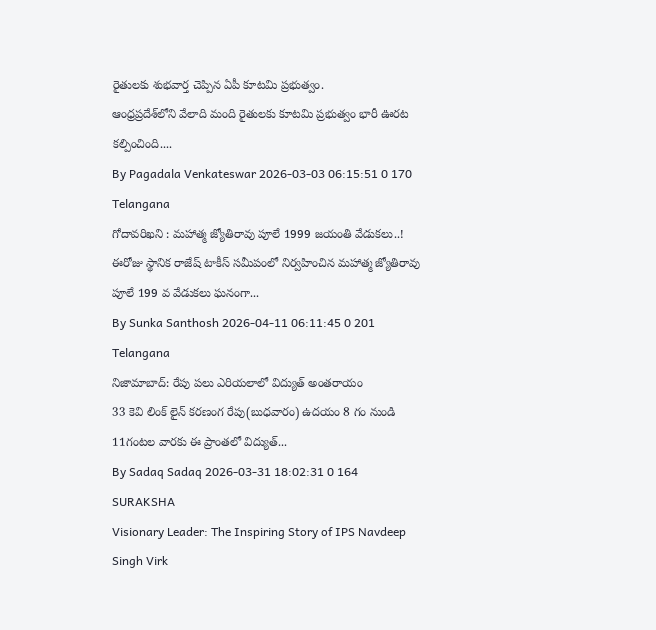రైతులకు శుభవార్త చెప్పిన ఏపీ కూటమి ప్రభుత్వం.
ఆంధ్రప్రదేశ్‌లోని వేలాది మంది రైతులకు కూటమి ప్రభుత్వం భారీ ఊరట కల్పించింది....
By Pagadala Venkateswar 2026-03-03 06:15:51 0 170
Telangana
గోదావరిఖని : మహాత్మ జ్యోతిరావు పూలే 1999 జయంతి వేడుకలు..!
ఈరోజు స్థానిక రాజేష్ టాకీస్ సమీపంలో నిర్వహించిన మహాత్మ జ్యోతిరావు పూలే 199 వ వేడుకలు ఘనంగా...
By Sunka Santhosh 2026-04-11 06:11:45 0 201
Telangana
నిజామాబాద్: రేపు పలు ఎరియలాలో విద్యుత్ అంతరాయం
33 కెవి లింక్ లైన్ కరణంగ రేపు(బుధవారం) ఉదయం 8 గం నుండి 11గంటల వారకు ఈ ప్రాంతలో విద్యుత్...
By Sadaq Sadaq 2026-03-31 18:02:31 0 164
SURAKSHA
Visionary Leader: The Inspiring Story of IPS Navdeep Singh Virk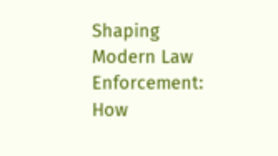Shaping Modern Law Enforcement: How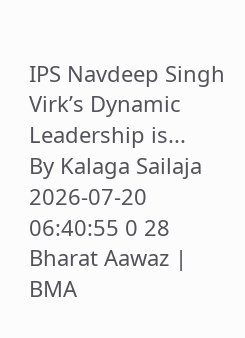IPS Navdeep Singh Virk’s Dynamic Leadership is...
By Kalaga Sailaja 2026-07-20 06:40:55 0 28
Bharat Aawaz | BMA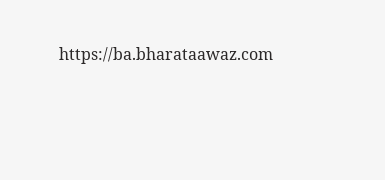https://ba.bharataawaz.com